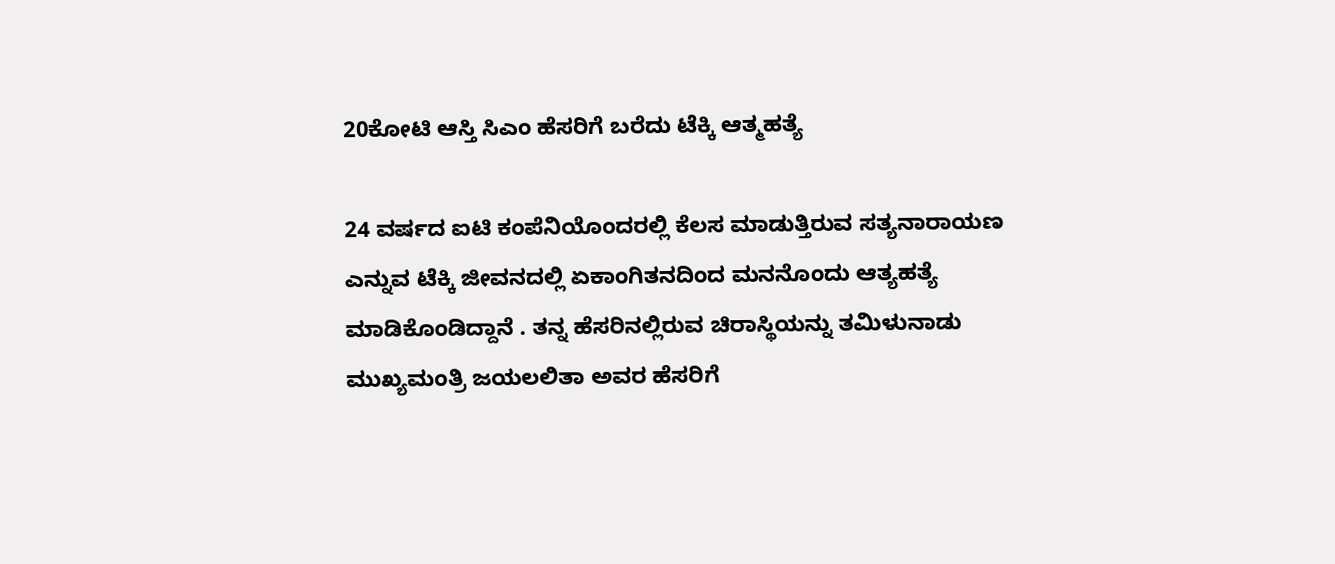20ಕೋಟಿ ಆಸ್ತಿ ಸಿಎಂ ಹೆಸರಿಗೆ ಬರೆದು ಟೆಕ್ಕಿ ಆತ್ಮಹತ್ಯೆ

24 ವರ್ಷದ ಐಟಿ ಕಂಪೆನಿಯೊಂದರಲ್ಲಿ ಕೆಲಸ ಮಾಡುತ್ತಿರುವ ಸತ್ಯನಾರಾಯಣ ಎನ್ನುವ ಟೆಕ್ಕಿ ಜೀವನದಲ್ಲಿ ಏಕಾಂಗಿತನದಿಂದ ಮನನೊಂದು ಆತ್ಯಹತ್ಯೆ ಮಾಡಿಕೊಂಡಿದ್ದಾನೆ . ತನ್ನ ಹೆಸರಿನಲ್ಲಿರುವ ಚಿರಾಸ್ಥಿಯನ್ನು ತಮಿಳುನಾಡು ಮುಖ್ಯಮಂತ್ರಿ ಜಯಲಲಿತಾ ಅವರ ಹೆಸರಿಗೆ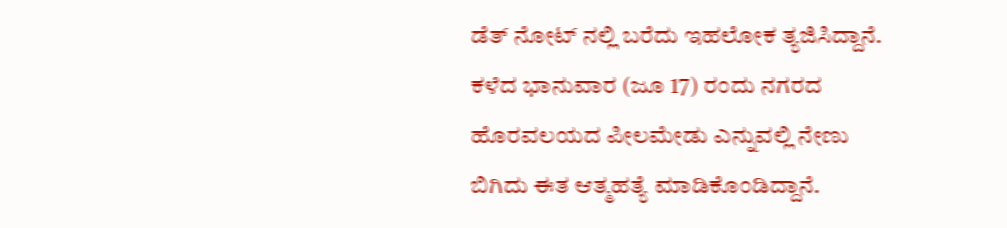ಡೆತ್ ನೋಟ್ ನಲ್ಲಿ ಬರೆದು ಇಹಲೋಕ ತ್ಯಜಿಸಿದ್ದಾನೆ.
ಕಳೆದ ಭಾನುವಾರ (ಜೂ 17) ರಂದು ನಗರದ ಹೊರವಲಯದ ಪೀಲಮೇಡು ಎನ್ನುವಲ್ಲಿ ನೇಣು ಬಿಗಿದು ಈತ ಆತ್ಮಹತ್ಯೆ ಮಾಡಿಕೊಂಡಿದ್ದಾನೆ.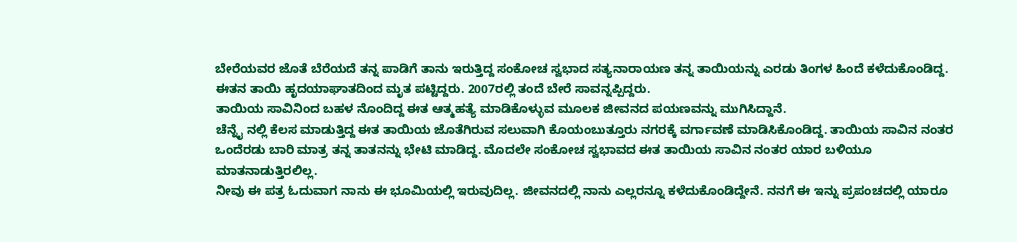ಬೇರೆಯವರ ಜೊತೆ ಬೆರೆಯದೆ ತನ್ನ ಪಾಡಿಗೆ ತಾನು ಇರುತ್ತಿದ್ದ ಸಂಕೋಚ ಸ್ವಭಾದ ಸತ್ಯನಾರಾಯಣ ತನ್ನ ತಾಯಿಯನ್ನು ಎರಡು ತಿಂಗಳ ಹಿಂದೆ ಕಳೆದುಕೊಂಡಿದ್ದ. ಈತನ ತಾಯಿ ಹೃದಯಾಘಾತದಿಂದ ಮೃತ ಪಟ್ಟಿದ್ದರು. 2007ರಲ್ಲಿ ತಂದೆ ಬೇರೆ ಸಾವನ್ನಪ್ಪಿದ್ದರು.
ತಾಯಿಯ ಸಾವಿನಿಂದ ಬಹಳ ನೊಂದಿದ್ದ ಈತ ಆತ್ಮಹತ್ಯೆ ಮಾಡಿಕೊಳ್ಳುವ ಮೂಲಕ ಜೀವನದ ಪಯಣವನ್ನು ಮುಗಿಸಿದ್ದಾನೆ.
ಚೆನ್ನೈ ನಲ್ಲಿ ಕೆಲಸ ಮಾಡುತ್ತಿದ್ದ ಈತ ತಾಯಿಯ ಜೊತೆಗಿರುವ ಸಲುವಾಗಿ ಕೊಯಂಬುತ್ತೂರು ನಗರಕ್ಕೆ ವರ್ಗಾವಣೆ ಮಾಡಿಸಿಕೊಂಡಿದ್ದ. ತಾಯಿಯ ಸಾವಿನ ನಂತರ ಒಂದೆರಡು ಬಾರಿ ಮಾತ್ರ ತನ್ನ ತಾತನನ್ನು ಭೇಟಿ ಮಾಡಿದ್ದ. ಮೊದಲೇ ಸಂಕೋಚ ಸ್ವಭಾವದ ಈತ ತಾಯಿಯ ಸಾವಿನ ನಂತರ ಯಾರ ಬಳಿಯೂ ಮಾತನಾಡುತ್ತಿರಲಿಲ್ಲ.
ನೀವು ಈ ಪತ್ರ ಓದುವಾಗ ನಾನು ಈ ಭೂಮಿಯಲ್ಲಿ ಇರುವುದಿಲ್ಲ. ಜೀವನದಲ್ಲಿ ನಾನು ಎಲ್ಲರನ್ನೂ ಕಳೆದುಕೊಂಡಿದ್ದೇನೆ. ನನಗೆ ಈ ಇನ್ನು ಪ್ರಪಂಚದಲ್ಲಿ ಯಾರೂ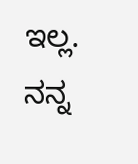ಇಲ್ಲ. ನನ್ನ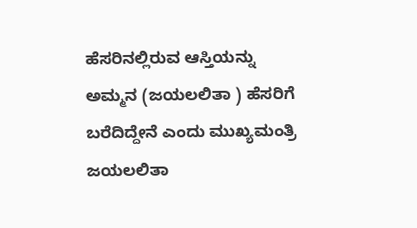ಹೆಸರಿನಲ್ಲಿರುವ ಆಸ್ತಿಯನ್ನು ಅಮ್ಮನ (ಜಯಲಲಿತಾ ) ಹೆಸರಿಗೆ ಬರೆದಿದ್ದೇನೆ ಎಂದು ಮುಖ್ಯಮಂತ್ರಿ ಜಯಲಲಿತಾ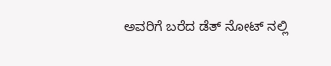ಅವರಿಗೆ ಬರೆದ ಡೆತ್ ನೋಟ್ ನಲ್ಲಿ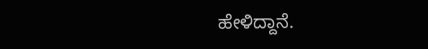ಹೇಳಿದ್ದಾನೆ.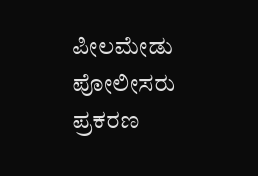ಪೀಲಮೇಡು ಪೋಲೀಸರು ಪ್ರಕರಣ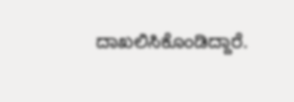ದಾಖಲಿಸಿಕೊಂಡಿದ್ದಾರೆ.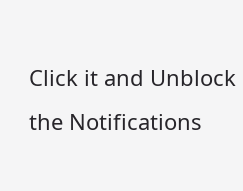Click it and Unblock the Notifications